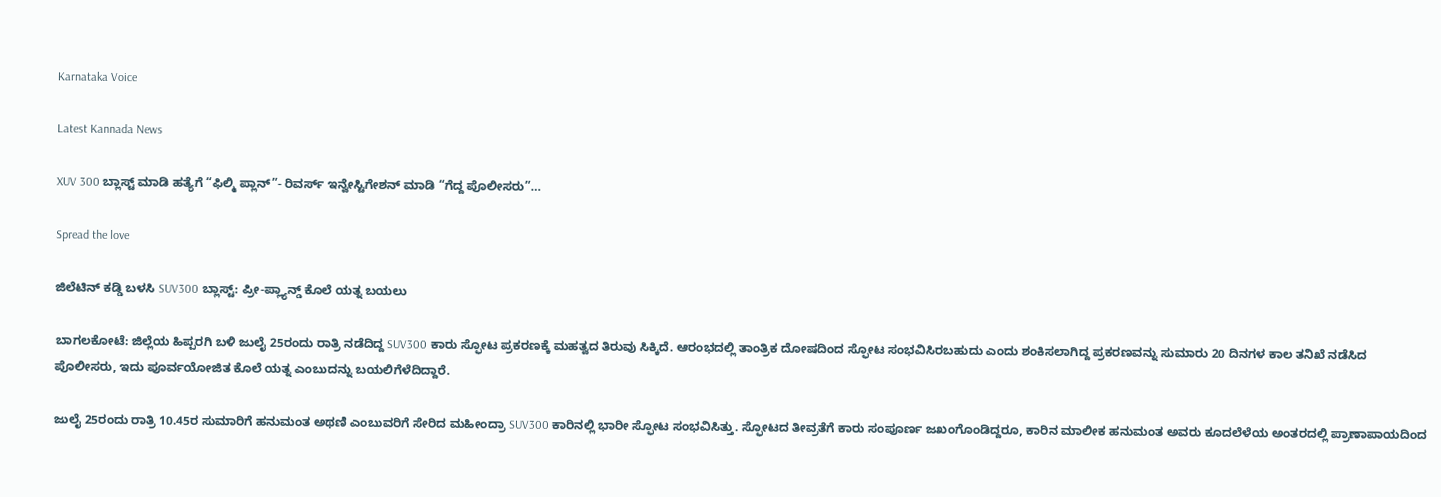Karnataka Voice

Latest Kannada News

XUV 300 ಬ್ಲಾಸ್ಟ್ ಮಾಡಿ ಹತ್ಯೆಗೆ‌ “ಫಿಲ್ಮಿ ಪ್ಲಾನ್”- ರಿವರ್ಸ್ ಇನ್ವೇಸ್ಟಿಗೇಶನ್ ಮಾಡಿ “ಗೆದ್ದ ಪೊಲೀಸರು”…

Spread the love

ಜಿಲೆಟಿನ್ ಕಡ್ಡಿ ಬಳಸಿ SUV300 ಬ್ಲಾಸ್ಟ್: ಪ್ರೀ-ಪ್ಲ್ಯಾನ್ಡ್ ಕೊಲೆ ಯತ್ನ ಬಯಲು

ಬಾಗಲಕೋಟೆ: ಜಿಲ್ಲೆಯ ಹಿಪ್ಪರಗಿ ಬಳಿ ಜುಲೈ 25ರಂದು ರಾತ್ರಿ ನಡೆದಿದ್ದ SUV300 ಕಾರು ಸ್ಫೋಟ ಪ್ರಕರಣಕ್ಕೆ ಮಹತ್ವದ ತಿರುವು ಸಿಕ್ಕಿದೆ. ಆರಂಭದಲ್ಲಿ ತಾಂತ್ರಿಕ ದೋಷದಿಂದ ಸ್ಫೋಟ ಸಂಭವಿಸಿರಬಹುದು ಎಂದು ಶಂಕಿಸಲಾಗಿದ್ದ ಪ್ರಕರಣವನ್ನು ಸುಮಾರು 20 ದಿನಗಳ ಕಾಲ ತನಿಖೆ ನಡೆಸಿದ ಪೊಲೀಸರು, ಇದು ಪೂರ್ವಯೋಜಿತ ಕೊಲೆ ಯತ್ನ ಎಂಬುದನ್ನು ಬಯಲಿಗೆಳೆದಿದ್ದಾರೆ.

ಜುಲೈ 25ರಂದು ರಾತ್ರಿ 10.45ರ ಸುಮಾರಿಗೆ ಹನುಮಂತ ಅಥಣಿ ಎಂಬುವರಿಗೆ ಸೇರಿದ ಮಹೀಂದ್ರಾ SUV300 ಕಾರಿನಲ್ಲಿ ಭಾರೀ ಸ್ಫೋಟ ಸಂಭವಿಸಿತ್ತು. ಸ್ಫೋಟದ ತೀವ್ರತೆಗೆ ಕಾರು ಸಂಪೂರ್ಣ ಜಖಂಗೊಂಡಿದ್ದರೂ, ಕಾರಿನ ಮಾಲೀಕ ಹನುಮಂತ ಅವರು ಕೂದಲೆಳೆಯ ಅಂತರದಲ್ಲಿ ಪ್ರಾಣಾಪಾಯದಿಂದ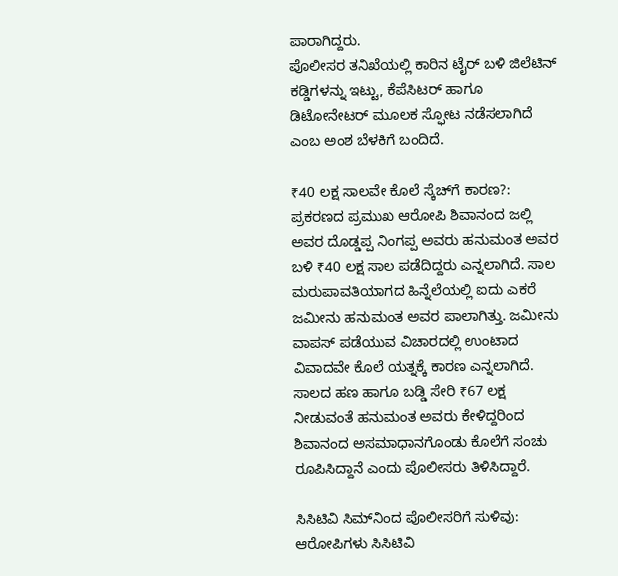ಪಾರಾಗಿದ್ದರು.
ಪೊಲೀಸರ ತನಿಖೆಯಲ್ಲಿ ಕಾರಿನ ಟೈರ್ ಬಳಿ ಜಿಲೆಟಿನ್ ಕಡ್ಡಿಗಳನ್ನು ಇಟ್ಟು, ಕೆಪೆಸಿಟರ್ ಹಾಗೂ ಡಿಟೋನೇಟರ್ ಮೂಲಕ ಸ್ಫೋಟ ನಡೆಸಲಾಗಿದೆ ಎಂಬ ಅಂಶ ಬೆಳಕಿಗೆ ಬಂದಿದೆ.

₹40 ಲಕ್ಷ ಸಾಲವೇ ಕೊಲೆ ಸ್ಕೆಚ್‌ಗೆ ಕಾರಣ?: ಪ್ರಕರಣದ ಪ್ರಮುಖ ಆರೋಪಿ ಶಿವಾನಂದ ಜಲ್ಲಿ ಅವರ ದೊಡ್ಡಪ್ಪ ನಿಂಗಪ್ಪ ಅವರು ಹನುಮಂತ ಅವರ ಬಳಿ ₹40 ಲಕ್ಷ ಸಾಲ ಪಡೆದಿದ್ದರು ಎನ್ನಲಾಗಿದೆ. ಸಾಲ ಮರುಪಾವತಿಯಾಗದ ಹಿನ್ನೆಲೆಯಲ್ಲಿ ಐದು ಎಕರೆ ಜಮೀನು ಹನುಮಂತ ಅವರ ಪಾಲಾಗಿತ್ತು. ಜಮೀನು ವಾಪಸ್ ಪಡೆಯುವ ವಿಚಾರದಲ್ಲಿ ಉಂಟಾದ ವಿವಾದವೇ ಕೊಲೆ ಯತ್ನಕ್ಕೆ ಕಾರಣ ಎನ್ನಲಾಗಿದೆ.
ಸಾಲದ ಹಣ ಹಾಗೂ ಬಡ್ಡಿ ಸೇರಿ ₹67 ಲಕ್ಷ ನೀಡುವಂತೆ ಹನುಮಂತ ಅವರು ಕೇಳಿದ್ದರಿಂದ ಶಿವಾನಂದ ಅಸಮಾಧಾನಗೊಂಡು ಕೊಲೆಗೆ ಸಂಚು ರೂಪಿಸಿದ್ದಾನೆ ಎಂದು ಪೊಲೀಸರು ತಿಳಿಸಿದ್ದಾರೆ.

ಸಿಸಿಟಿವಿ ಸಿಮ್‌ನಿಂದ ಪೊಲೀಸರಿಗೆ ಸುಳಿವು: ಆರೋಪಿಗಳು ಸಿಸಿಟಿವಿ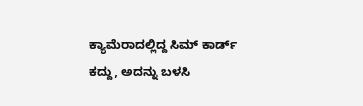ಕ್ಯಾಮೆರಾದಲ್ಲಿದ್ದ ಸಿಮ್ ಕಾರ್ಡ್ ಕದ್ದು, ಅದನ್ನು ಬಳಸಿ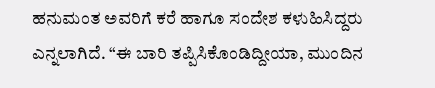ಹನುಮಂತ ಅವರಿಗೆ ಕರೆ ಹಾಗೂ ಸಂದೇಶ ಕಳುಹಿಸಿದ್ದರು ಎನ್ನಲಾಗಿದೆ. “ಈ ಬಾರಿ ತಪ್ಪಿಸಿಕೊಂಡಿದ್ದೀಯಾ, ಮುಂದಿನ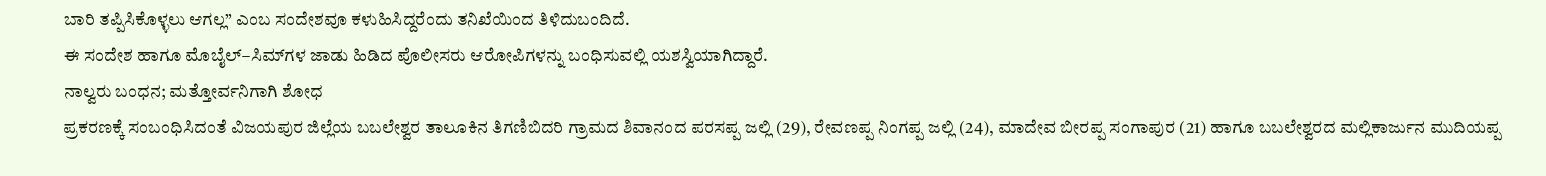ಬಾರಿ ತಪ್ಪಿಸಿಕೊಳ್ಳಲು ಆಗಲ್ಲ” ಎಂಬ ಸಂದೇಶವೂ ಕಳುಹಿಸಿದ್ದರೆಂದು ತನಿಖೆಯಿಂದ ತಿಳಿದುಬಂದಿದೆ.
ಈ ಸಂದೇಶ ಹಾಗೂ ಮೊಬೈಲ್–ಸಿಮ್‌ಗಳ ಜಾಡು ಹಿಡಿದ ಪೊಲೀಸರು ಆರೋಪಿಗಳನ್ನು ಬಂಧಿಸುವಲ್ಲಿ ಯಶಸ್ವಿಯಾಗಿದ್ದಾರೆ.
ನಾಲ್ವರು ಬಂಧನ; ಮತ್ತೋರ್ವನಿಗಾಗಿ ಶೋಧ
ಪ್ರಕರಣಕ್ಕೆ ಸಂಬಂಧಿಸಿದಂತೆ ವಿಜಯಪುರ ಜಿಲ್ಲೆಯ ಬಬಲೇಶ್ವರ ತಾಲೂಕಿನ ತಿಗಣಿಬಿದರಿ ಗ್ರಾಮದ ಶಿವಾನಂದ ಪರಸಪ್ಪ ಜಲ್ಲಿ (29), ರೇವಣಪ್ಪ ನಿಂಗಪ್ಪ ಜಲ್ಲಿ (24), ಮಾದೇವ ಬೀರಪ್ಪ ಸಂಗಾಪುರ (21) ಹಾಗೂ ಬಬಲೇಶ್ವರದ ಮಲ್ಲಿಕಾರ್ಜುನ ಮುದಿಯಪ್ಪ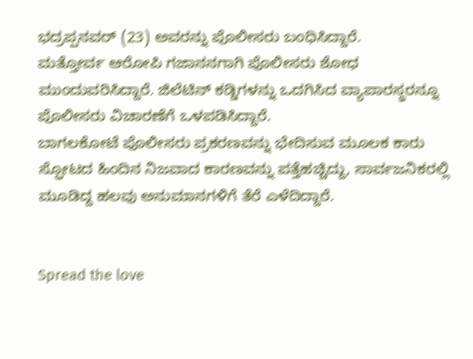ಭದ್ರಪ್ಪನವರ್ (23) ಅವರನ್ನು ಪೊಲೀಸರು ಬಂಧಿಸಿದ್ದಾರೆ.
ಮತ್ತೋರ್ವ ಆರೋಪಿ ಗಜಾನನಗಾಗಿ ಪೊಲೀಸರು ಶೋಧ ಮುಂದುವರಿಸಿದ್ದಾರೆ. ಜಿಲೆಟಿನ್ ಕಡ್ಡಿಗಳನ್ನು ಒದಗಿಸಿದ ವ್ಯಾಪಾರಸ್ಥರನ್ನೂ ಪೊಲೀಸರು ವಿಚಾರಣೆಗೆ ಒಳಪಡಿಸಿದ್ದಾರೆ.
ಬಾಗಲಕೋಟೆ ಪೊಲೀಸರು ಪ್ರಕರಣವನ್ನು ಭೇದಿಸುವ ಮೂಲಕ ಕಾರು ಸ್ಫೋಟದ ಹಿಂದಿನ ನಿಜವಾದ ಕಾರಣವನ್ನು ಪತ್ತೆಹಚ್ಚಿದ್ದು, ಸಾರ್ವಜನಿಕರಲ್ಲಿ ಮೂಡಿದ್ದ ಹಲವು ಅನುಮಾನಗಳಿಗೆ ತೆರೆ ಎಳೆದಿದ್ದಾರೆ.


Spread the love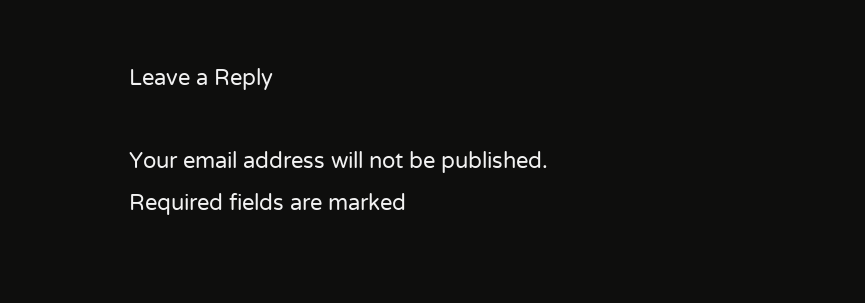Leave a Reply

Your email address will not be published. Required fields are marked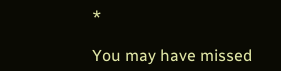*

You may have missed